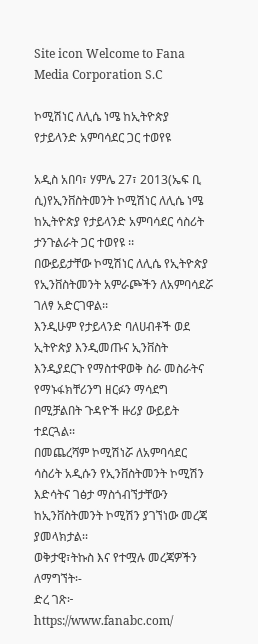Site icon Welcome to Fana Media Corporation S.C

ኮሚሽነር ለሊሴ ነሜ ከኢትዮጵያ የታይላንድ አምባሳደር ጋር ተወየዩ

አዲስ አበባ፣ ሃምሌ 27፣ 2013(ኤፍ ቢ ሲ)የኢንቨስትመንት ኮሚሽነር ለሊሴ ነሜ ከኢትዮጵያ የታይላንድ አምባሳደር ሳስሪት ታንጉልራት ጋር ተወየዩ ፡፡
በውይይታቸው ኮሚሽነር ለሊሴ የኢትዮጵያ የኢንቨስትመንት አምራጮችን ለአምባሳደሯ ገለፃ አድርገዋል፡፡
እንዲሁም የታይላንድ ባለሀብቶች ወደ ኢትዮጵያ እንዲመጡና ኢንቨስት እንዲያደርጉ የማስተዋወቅ ስራ መስራትና የማኑፋክቸሪንግ ዘርፉን ማሳደግ በሚቻልበት ጉዳዮች ዙሪያ ውይይት ተደርጓል፡፡
በመጨረሻም ኮሚሽነሯ ለአምባሳደር ሳስሪት አዲሱን የኢንቨስትመንት ኮሚሽን እድሳትና ገፅታ ማስጎብኘታቸውን ከኢንቨስትመንት ኮሚሽን ያገኘነው መረጃ ያመላክታል፡፡
ወቅታዊ፣ትኩስ እና የተሟሉ መረጃዎችን ለማግኘት፡-
ድረ ገጽ፦ https://www.fanabc.com/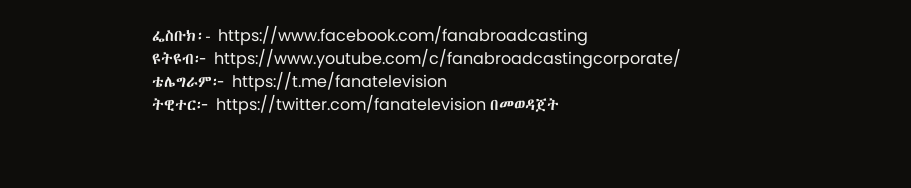ፌስቡክ፡- https://www.facebook.com/fanabroadcasting
ዩትዩብ፦ https://www.youtube.com/c/fanabroadcastingcorporate/
ቴሌግራም፦ https://t.me/fanatelevision
ትዊተር፦ https://twitter.com/fanatelevision በመወዳጀት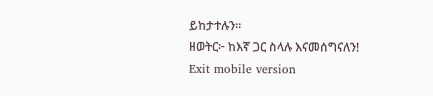ይከታተሉን፡፡
ዘወትር፦ ከእኛ ጋር ስላሉ እናመሰግናለን!
Exit mobile version